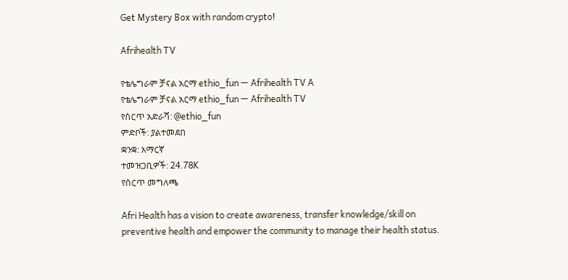Get Mystery Box with random crypto!

Afrihealth TV

የቴሌግራም ቻናል አርማ ethio_fun — Afrihealth TV A
የቴሌግራም ቻናል አርማ ethio_fun — Afrihealth TV
የሰርጥ አድራሻ: @ethio_fun
ምድቦች: ያልተመደበ
ቋንቋ: አማርኛ
ተመዝጋቢዎች: 24.78K
የሰርጥ መግለጫ

Afri Health has a vision to create awareness, transfer knowledge/skill on preventive health and empower the community to manage their health status.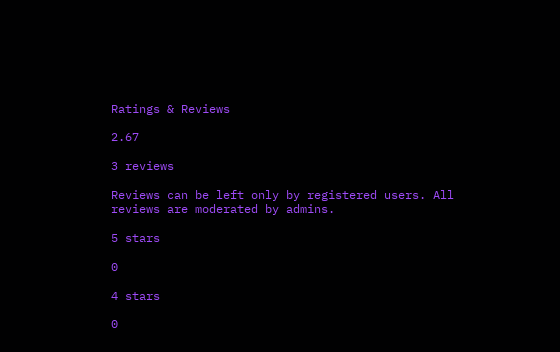Ratings & Reviews

2.67

3 reviews

Reviews can be left only by registered users. All reviews are moderated by admins.

5 stars

0

4 stars

0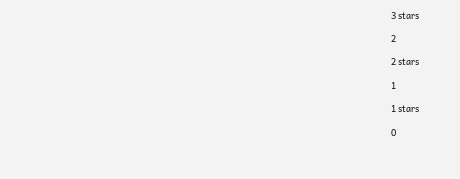3 stars

2

2 stars

1

1 stars

0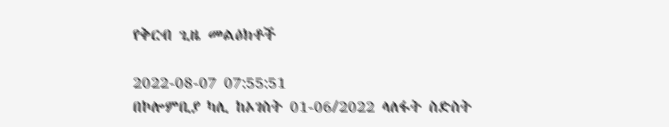የቅርብ ጊዜ መልዕክቶች

2022-08-07 07:55:51
በኮሎምቢያ ካሊ ከኦገስት 01-06/2022 ላለፋት ስድስት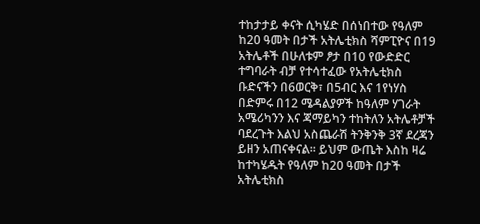ተከታታይ ቀናት ሲካሄድ በሰነበተው የዓለም ከ20 ዓመት በታች አትሌቲክስ ሻምፒዮና በ19 አትሌቶች በሁለቱም ፆታ በ10 የውድድር ተግባራት ብቻ የተሳተፈው የአትሌቲክስ ቡድናችን በ6ወርቅ፣ በ5ብር እና 1የነሃስ በድምሩ በ12 ሜዳልያዎች ከዓለም ሃገራት አሜሪካንን እና ጃማይካን ተከትለን አትሌቶቻች ባደረጉት እልህ አስጨራሽ ትንቅንቅ 3ኛ ደረጃን ይዘን አጠናቀናል። ይህም ውጤት እስከ ዛሬ ከተካሄዱት የዓለም ከ20 ዓመት በታች አትሌቲክስ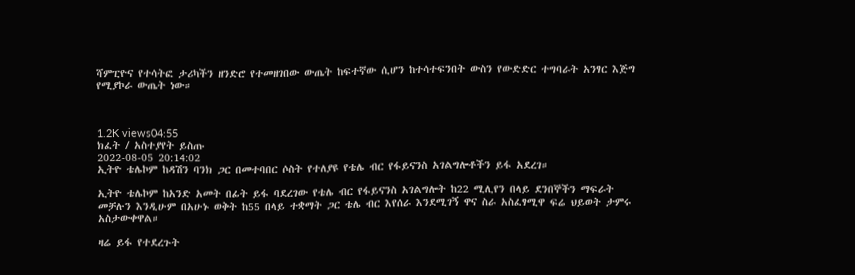ሻምፒዮና የተሳትፎ ታሪካችን ዘንድሮ የተመዘገበው ውጤት ከፍተኛው ሲሆን ከተሳተፍንበት ውስን የውድድር ተግባራት አንፃር እጅግ የሚያኮራ ውጤት ነው።



1.2K views04:55
ክፈት / አስተያየት ይስጡ
2022-08-05 20:14:02
ኢትዮ ቴሌኮም ከዳሽን ባንክ ጋር በመተባበር ሶስት የተለያዩ የቴሌ ብር የፋይናንስ አገልግሎቶችን ይፋ አደረገ።

ኢትዮ ቴሌኮም ከአንድ አመት በፊት ይፋ ባደረገው የቴሌ ብር የፋይናንስ አገልግሎት ከ22 ሚሊየን በላይ ደንበኞችን ማፍራት መቻሉን እንዲሁም በአሁኑ ወቅት ከ55 በላይ ተቋማት ጋር ቴሌ ብር እየሰራ እንደሚገኝ ዋና ስራ አስፈፃሚዋ ፍሬ ህይወት ታምሩ አስታውቀዋል።

ዛሬ ይፋ የተደረጉት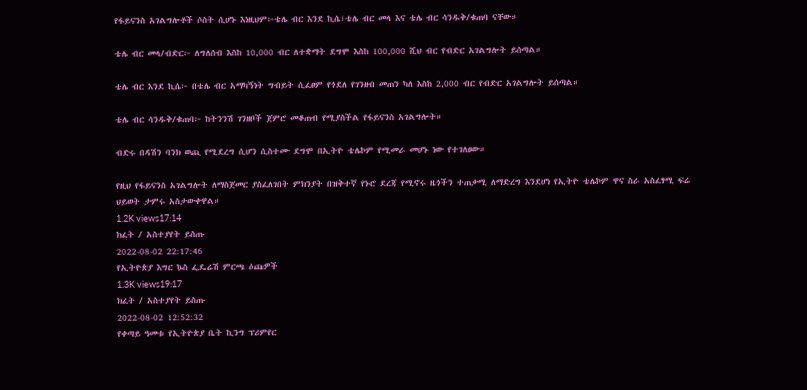የፋይናንስ አገልግሎቶች ሶስት ሲሆኑ እነዚህም፦ቴሌ ብር እንደ ኪሴ፣ቴሌ ብር መላ እና ቴሌ ብር ሳንዱቅ/ቁጠባ ናቸው።

ቴሌ ብር መላ/ብድር፦ ለግለሰብ እስከ 10,000 ብር ለተቋማት ደግሞ እስከ 100,000 ሺህ ብር የብድር አገልግሎት ይሰጣል።

ቴሌ ብር እንደ ኪሴ፦ በቴሌ ብር አማካኝነት ግብይት ሲፈፀም የጎደለ የገንዘብ መጠን ካለ እስከ 2,000 ብር የብድር አገልግሎት ይሰጣል።

ቴሌ ብር ሳንዱቅ/ቁጠባ፦ ከትንንሽ ገንዘቦች ጀምሮ መቆጠብ የሚያስችል የፋይናንስ አገልግሎት።

ብድሩ በዳሽን ባንክ ወጪ የሚደረግ ሲሆን ሲስተሙ ደግሞ በኢትዮ ቴሌኮም የሚመራ መሆኑ ነው የተገለፀው።

የዚህ የፋይናንስ አገልግሎት ለማስጀመር ያስፈለገበት ምክንያት በዝቅተኛ የኑሮ ደረጃ የሚኖሩ ዜጎችን ተጠቃሚ ለማድረግ እንደሆነ የኢትዮ ቴሌኮም ዋና ስራ አስፈፃሚ ፍሬ ህይወት ታምሩ አስታውቀዋል።
1.2K views17:14
ክፈት / አስተያየት ይስጡ
2022-08-02 22:17:46
የኢትዮጵያ እግር ኴስ ፌዴሬሽ ምርጫ ዕጩዎች
1.3K views19:17
ክፈት / አስተያየት ይስጡ
2022-08-02 12:52:32
የቀጣይ ዓመቱ የኢትዮጵያ ቤት ኪንግ ፕሪምየር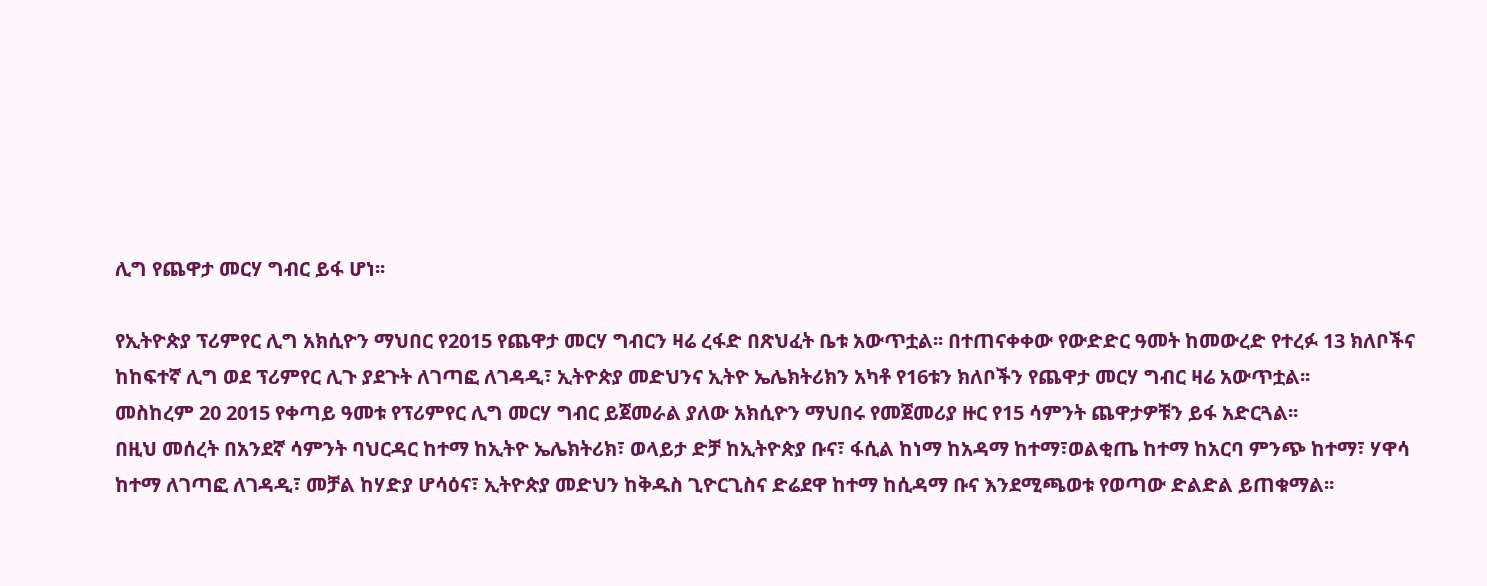ሊግ የጨዋታ መርሃ ግብር ይፋ ሆነ፡፡

የኢትዮጵያ ፕሪምየር ሊግ አክሲዮን ማህበር የ2015 የጨዋታ መርሃ ግብርን ዛሬ ረፋድ በጽህፈት ቤቱ አውጥቷል፡፡ በተጠናቀቀው የውድድር ዓመት ከመውረድ የተረፉ 13 ክለቦችና ከከፍተኛ ሊግ ወደ ፕሪምየር ሊጉ ያደጉት ለገጣፎ ለገዳዲ፣ ኢትዮጵያ መድህንና ኢትዮ ኤሌክትሪክን አካቶ የ16ቱን ክለቦችን የጨዋታ መርሃ ግብር ዛሬ አውጥቷል፡፡
መስከረም 20 2015 የቀጣይ ዓመቱ የፕሪምየር ሊግ መርሃ ግብር ይጀመራል ያለው አክሲዮን ማህበሩ የመጀመሪያ ዙር የ15 ሳምንት ጨዋታዎቹን ይፋ አድርጓል፡፡
በዚህ መሰረት በአንደኛ ሳምንት ባህርዳር ከተማ ከኢትዮ ኤሌክትሪክ፣ ወላይታ ድቻ ከኢትዮጵያ ቡና፣ ፋሲል ከነማ ከአዳማ ከተማ፣ወልቂጤ ከተማ ከአርባ ምንጭ ከተማ፣ ሃዋሳ ከተማ ለገጣፎ ለገዳዲ፣ መቻል ከሃድያ ሆሳዕና፣ ኢትዮጵያ መድህን ከቅዱስ ጊዮርጊስና ድሬደዋ ከተማ ከሲዳማ ቡና እንደሚጫወቱ የወጣው ድልድል ይጠቁማል፡፡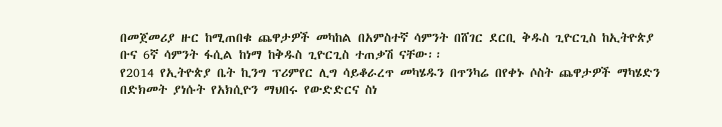በመጀመሪያ ዙር ከሚጠበቁ ጨዋታዎች መካከል በአምስተኛ ሳምንት በሸገር ደርቢ ቅዱስ ጊዮርጊስ ከኢትዮጵያ ቡና 6ኛ ሳምንት ፋሲል ከነማ ከቅዱስ ጊዮርጊስ ተጠቃሽ ናቸው፡፡
የ2014 የኢትዮጵያ ቤት ኪንግ ፕሪምየር ሊግ ሳይቆራረጥ መካሄዱን በጥንካሬ በየቀኑ ሶስት ጨዋታዎች ማካሄድን በድክመት ያነሱት የአክሲዮን ማህበሩ የውድድርና ስነ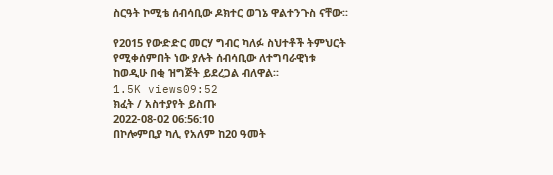ስርዓት ኮሚቴ ሰብሳቢው ዶክተር ወገኔ ዋልተንጉስ ናቸው፡፡

የ2015 የውድድር መርሃ ግብር ካለፉ ስህተቶች ትምህርት የሚቀሰምበት ነው ያሉት ሰብሳቢው ለተግባራዊነቱ ከወዲሁ በቂ ዝግጅት ይደረጋል ብለዋል፡፡
1.5K views09:52
ክፈት / አስተያየት ይስጡ
2022-08-02 06:56:10
በኮሎምቢያ ካሊ የአለም ከ20 ዓመት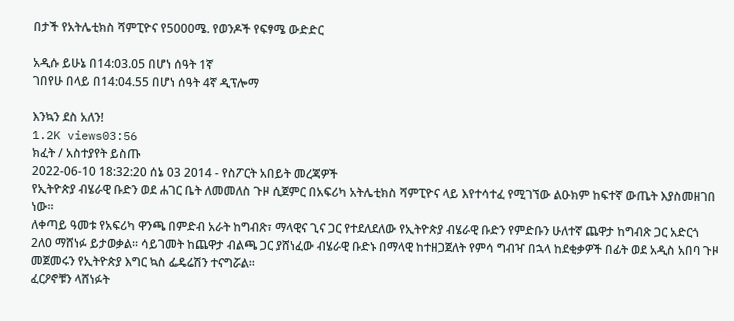በታች የአትሌቲክስ ሻምፒዮና የ5000ሜ. የወንዶች የፍፃሜ ውድድር

አዲሱ ይሁኔ በ14:03.05 በሆነ ሰዓት 1ኛ
ገበየሁ በላይ በ14:04.55 በሆነ ሰዓት 4ኛ ዲፕሎማ

እንኳን ደስ አለን!
1.2K views03:56
ክፈት / አስተያየት ይስጡ
2022-06-10 18:32:20 ሰኔ 03 2014 - የስፖርት አበይት መረጃዎች
የኢትዮጵያ ብሄራዊ ቡድን ወደ ሐገር ቤት ለመመለስ ጉዞ ሲጀምር በአፍሪካ አትሌቲክስ ሻምፒዮና ላይ እየተሳተፈ የሚገኘው ልዑክም ከፍተኛ ውጤት እያስመዘገበ ነው፡፡
ለቀጣይ ዓመቱ የአፍሪካ ዋንጫ በምድብ አራት ከግብጽ፣ ማላዊና ጊና ጋር የተደለደለው የኢትዮጵያ ብሄራዊ ቡድን የምድቡን ሁለተኛ ጨዋታ ከግብጽ ጋር አድርጎ 2ለ0 ማሸነፉ ይታወቃል፡፡ ሳይገመት ከጨዋታ ብልጫ ጋር ያሸነፈው ብሄራዊ ቡድኑ በማላዊ ከተዘጋጀለት የምሳ ግብዣ በኋላ ከደቂቃዎች በፊት ወደ አዲስ አበባ ጉዞ መጀመሩን የኢትዮጵያ እግር ኳስ ፌዴሬሽን ተናግሯል፡፡
ፈርዖኖቹን ላሸነፉት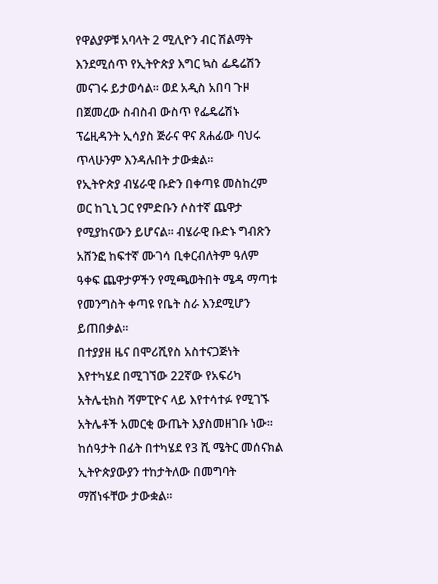የዋልያዎቹ አባላት 2 ሚሊዮን ብር ሽልማት እንደሚሰጥ የኢትዮጵያ እግር ኳስ ፌዴሬሽን መናገሩ ይታወሳል፡፡ ወደ አዲስ አበባ ጉዞ በጀመረው ስብስብ ውስጥ የፌዴሬሽኑ ፕሬዚዳንት ኢሳያስ ጅራና ዋና ጸሐፊው ባህሩ ጥላሁንም እንዳሉበት ታውቋል፡፡
የኢትዮጵያ ብሄራዊ ቡድን በቀጣዩ መስከረም ወር ከጊኒ ጋር የምድቡን ሶስተኛ ጨዋታ የሚያከናውን ይሆናል፡፡ ብሄራዊ ቡድኑ ግብጽን አሸንፎ ከፍተኛ ሙገሳ ቢቀርብለትም ዓለም ዓቀፍ ጨዋታዎችን የሚጫወትበት ሜዳ ማጣቱ የመንግስት ቀጣዩ የቤት ስራ እንደሚሆን ይጠበቃል፡፡
በተያያዘ ዜና በሞሪሺየስ አስተናጋጅነት እየተካሄደ በሚገኘው 22ኛው የአፍሪካ አትሌቲክስ ሻምፒዮና ላይ እየተሳተፉ የሚገኙ አትሌቶች አመርቂ ውጤት እያስመዘገቡ ነው፡፡ ከሰዓታት በፊት በተካሄደ የ3 ሺ ሜትር መሰናክል ኢትዮጵያውያን ተከታትለው በመግባት ማሸነፋቸው ታውቋል፡፡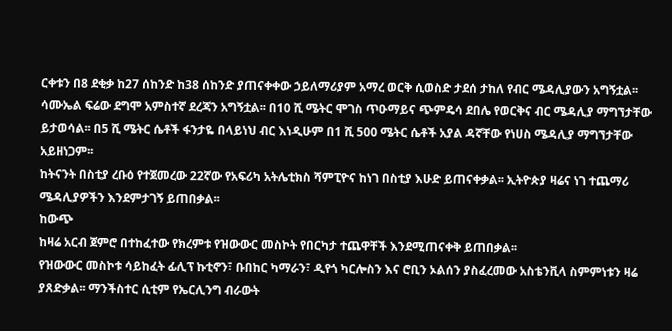ርቀቱን በ8 ደቂቃ ከ27 ሰከንድ ከ38 ሰከንድ ያጠናቀቀው ኃይለማሪያም አማረ ወርቅ ሲወስድ ታደሰ ታከለ የብር ሜዳሊያውን አግኝቷል፡፡ ሳሙኤል ፍሬው ደግሞ አምስተኛ ደረጃን አግኝቷል፡፡ በ10 ሺ ሜትር ሞገስ ጥዑማይና ጭምዴሳ ደበሌ የወርቅና ብር ሜዳሊያ ማግኘታቸው ይታወሳል፡፡ በ5 ሺ ሜትር ሴቶች ፋንታዬ በላይነህ ብር እነዲሁም በ1 ሺ 500 ሜትር ሴቶች አያል ዳኛቸው የነሀስ ሜዳሊያ ማግኘታቸው አይዘነጋም፡፡
ከትናንት በስቲያ ረቡዕ የተጀመረው 22ኛው የአፍሪካ አትሌቲክስ ሻምፒዮና ከነገ በስቲያ እሁድ ይጠናቀቃል፡፡ ኢትዮጵያ ዛሬና ነገ ተጨማሪ ሜዳሊያዎችን እንደምታገኝ ይጠበቃል፡፡
ከውጭ
ከዛሬ አርብ ጀምሮ በተከፈተው የክረምቱ የዝውውር መስኮት የበርካታ ተጨዋቸች እንደሚጠናቀቅ ይጠበቃል፡፡
የዝውውር መስኮቱ ሳይከፈት ፊሊፕ ኩቲኖን፣ ቡበከር ካማራን፣ ዲየጎ ካርሎስን እና ሮቢን ኦልሰን ያስፈረመው አስቴንቪላ ስምምነቱን ዛሬ ያጸድቃል፡፡ ማንችስተር ሲቲም የኤርሊንግ ብራውት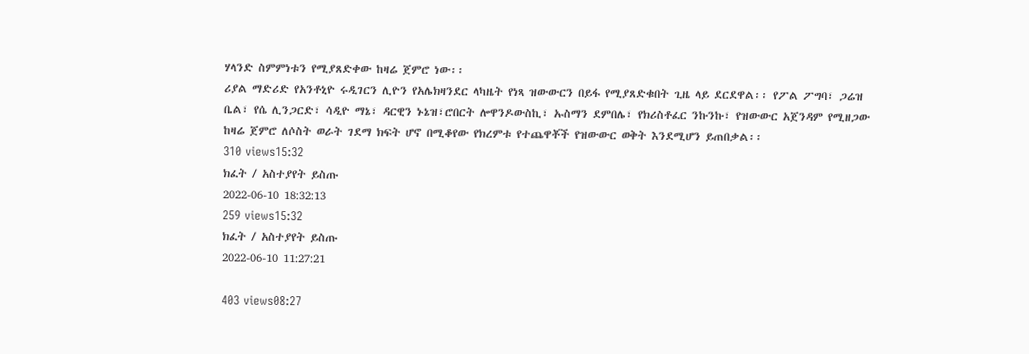ሃላንድ ስምምነቱን የሚያጸድቀው ከዛሬ ጀምሮ ነው፡፡
ሪያል ማድሪድ የአንቶኒዮ ሩዲገርን ሊዮን የአሌክዛንደር ላካዜት የነጻ ዝውውርን በይፋ የሚያጸድቁበት ጊዜ ላይ ደርደዋል፡፡ የፖል ፖግባ፣ ጋሬዝ ቤል፣ የሴ ሊንጋርድ፣ ሳዲዮ ማኔ፣ ዳርዊን ኑኔዝ፣ሮበርት ሎዋንዶውስኪ፣ ኡስማን ደምበሌ፣ የክሪስቶፈር ንኩንኩ፣ የዝውውር አጀንዳም የሚዘጋው ከዛሬ ጀምሮ ለሶስት ወራት ገደማ ክፍት ሆኖ በሚቆየው የክረምቱ የተጨዋቾች የዝውውር ወቅት እንደሚሆን ይጠበቃል፡፡
310 views15:32
ክፈት / አስተያየት ይስጡ
2022-06-10 18:32:13
259 views15:32
ክፈት / አስተያየት ይስጡ
2022-06-10 11:27:21

403 views08:27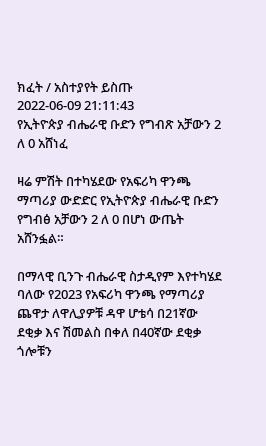ክፈት / አስተያየት ይስጡ
2022-06-09 21:11:43
የኢትዮጵያ ብሔራዊ ቡድን የግብጽ አቻውን 2 ለ 0 አሸነፈ

ዛሬ ምሽት በተካሄደው የአፍሪካ ዋንጫ ማጣሪያ ውድድር የኢትዮጵያ ብሔራዊ ቡድን የግብፅ አቻውን 2 ለ 0 በሆነ ውጤት አሸንፏል።

በማላዊ ቢንጉ ብሔራዊ ስታዲየም እየተካሄደ ባለው የ2023 የአፍሪካ ዋንጫ የማጣሪያ ጨዋታ ለዋሊያዎቹ ዳዋ ሆቴሳ በ21ኛው ደቂቃ እና ሽመልስ በቀለ በ40ኛው ደቂቃ ጎሎቹን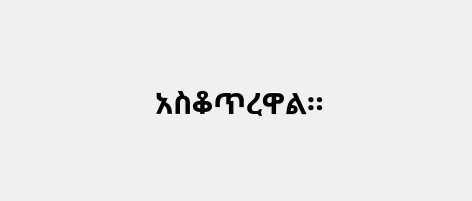አስቆጥረዋል።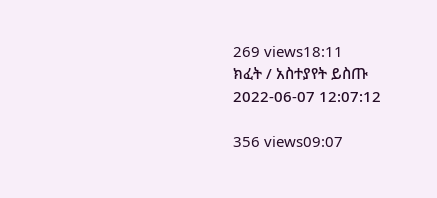269 views18:11
ክፈት / አስተያየት ይስጡ
2022-06-07 12:07:12

356 views09:07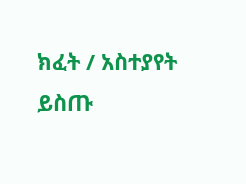ክፈት / አስተያየት ይስጡ